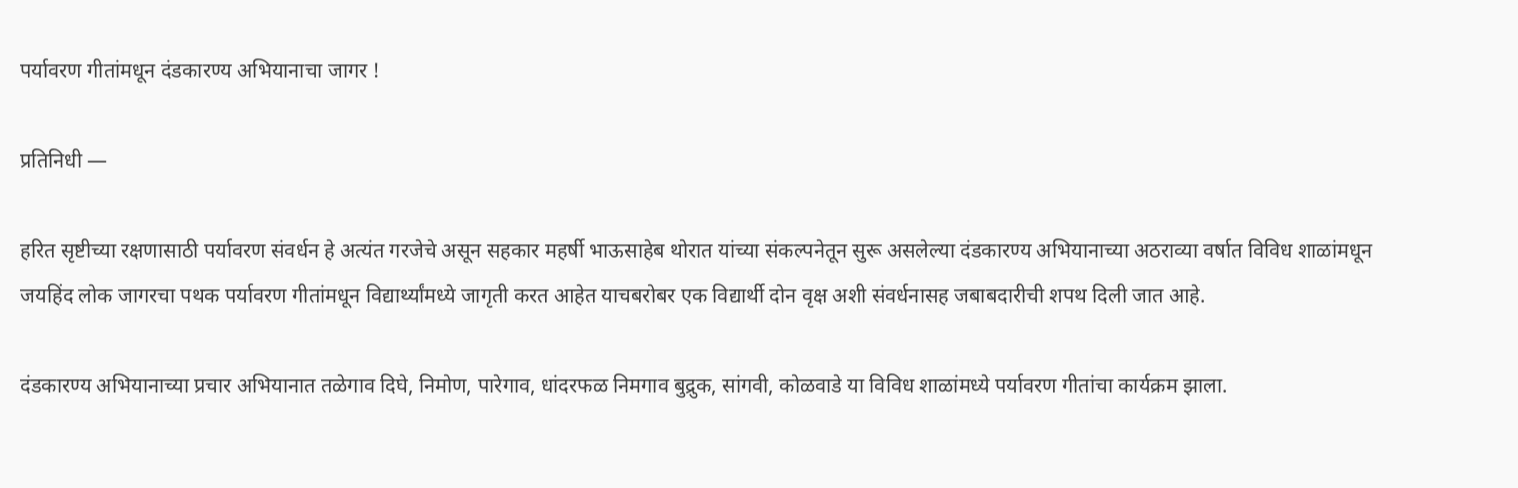पर्यावरण गीतांमधून दंडकारण्य अभियानाचा जागर !

प्रतिनिधी —

हरित सृष्टीच्या रक्षणासाठी पर्यावरण संवर्धन हे अत्यंत गरजेचे असून सहकार महर्षी भाऊसाहेब थोरात यांच्या संकल्पनेतून सुरू असलेल्या दंडकारण्य अभियानाच्या अठराव्या वर्षात विविध शाळांमधून जयहिंद लोक जागरचा पथक पर्यावरण गीतांमधून विद्यार्थ्यांमध्ये जागृती करत आहेत याचबरोबर एक विद्यार्थी दोन वृक्ष अशी संवर्धनासह जबाबदारीची शपथ दिली जात आहे.

दंडकारण्य अभियानाच्या प्रचार अभियानात तळेगाव दिघे, निमोण, पारेगाव, धांदरफळ निमगाव बुद्रुक, सांगवी, कोळवाडे या विविध शाळांमध्ये पर्यावरण गीतांचा कार्यक्रम झाला.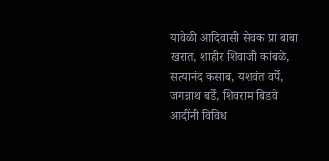यावेळी आदिवासी सेवक प्रा बाबा खरात, शाहीर शिवाजी कांबळे, सत्यानंद कसाब, यशवंत वर्पे, जगन्नाथ बर्डे, शिवराम बिडवे आदींनी विविध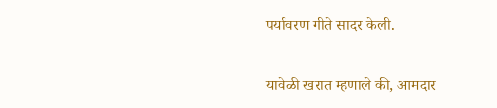पर्यावरण गीते सादर केली.

यावेळी खरात म्हणाले की, आमदार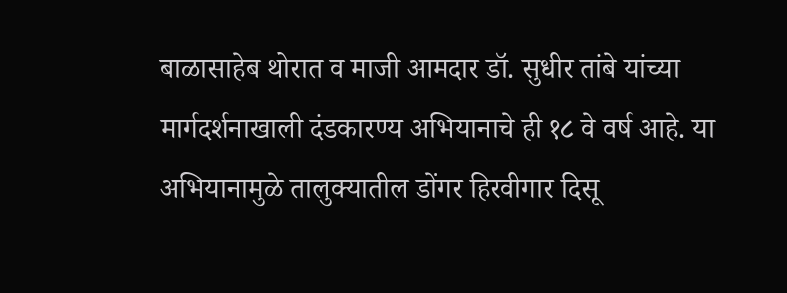बाळासाहेब थोरात व माजी आमदार डॉ. सुधीर तांबे यांच्या मार्गदर्शनाखाली दंडकारण्य अभियानाचे ही १८ वे वर्ष आहे. या अभियानामुळे तालुक्यातील डोंगर हिरवीगार दिसू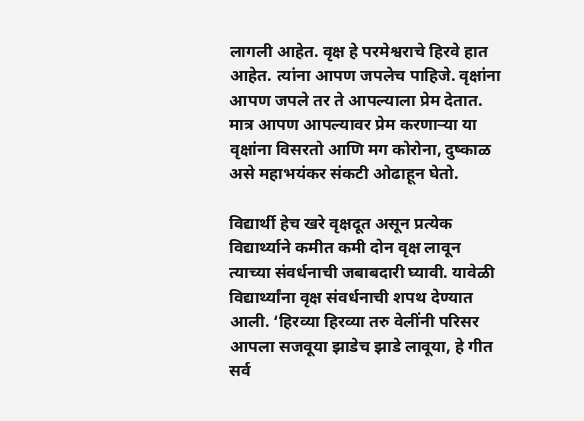लागली आहेत. वृक्ष हे परमेश्वराचे हिरवे हात आहेत. त्यांना आपण जपलेच पाहिजे. वृक्षांना आपण जपले तर ते आपल्याला प्रेम देतात. मात्र आपण आपल्यावर प्रेम करणाऱ्या या वृक्षांना विसरतो आणि मग कोरोना, दुष्काळ असे महाभयंकर संकटी ओढाहून घेतो.

विद्यार्थी हेच खरे वृक्षदूत असून प्रत्येक विद्यार्थ्याने कमीत कमी दोन वृक्ष लावून त्याच्या संवर्धनाची जबाबदारी घ्यावी. यावेळी विद्यार्थ्यांना वृक्ष संवर्धनाची शपथ देण्यात आली. ‘हिरव्या हिरव्या तरु वेलींनी परिसर आपला सजवूया झाडेच झाडे लावूया, हे गीत सर्व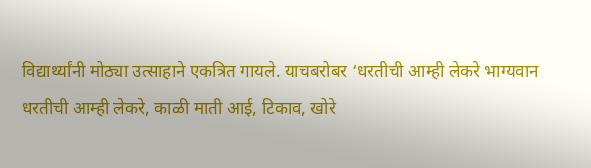विद्यार्थ्यांनी मोठ्या उत्साहाने एकत्रित गायले. याचबरोबर ‘धरतीची आम्ही लेकरे भाग्यवान धरतीची आम्ही लेकरे, काळी माती आई, टिकाव, खोरे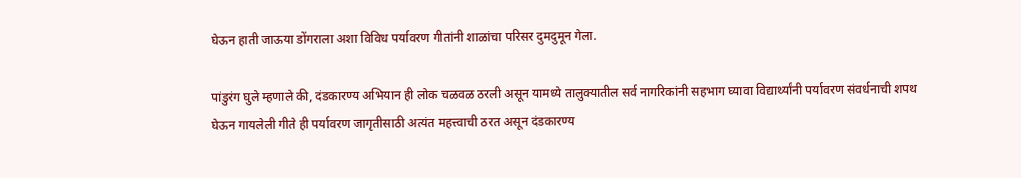घेऊन हाती जाऊया डोंगराला अशा विविध पर्यावरण गीतांनी शाळांचा परिसर दुमदुमून गेला.

पांडुरंग घुले म्हणाले की, दंडकारण्य अभियान ही लोक चळवळ ठरली असून यामध्ये तालुक्यातील सर्व नागरिकांनी सहभाग घ्यावा विद्यार्थ्यांनी पर्यावरण संवर्धनाची शपथ घेऊन गायलेली गीते ही पर्यावरण जागृतीसाठी अत्यंत महत्त्वाची ठरत असून दंडकारण्य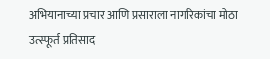अभियानाच्या प्रचार आणि प्रसाराला नागरिकांचा मोठा उत्स्फूर्त प्रतिसाद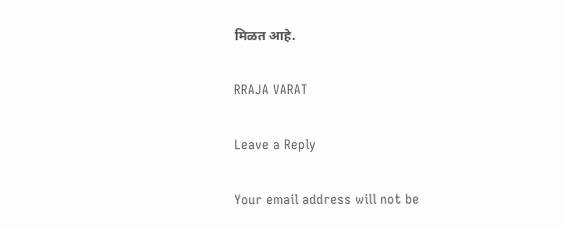मिळत आहे.

RRAJA VARAT

Leave a Reply

Your email address will not be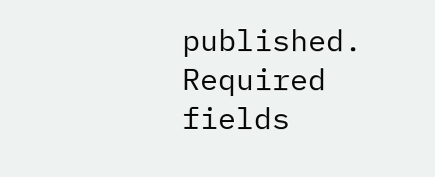published. Required fields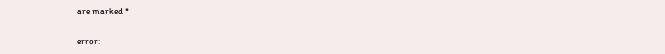are marked *

error: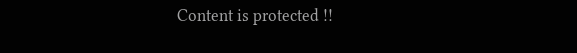Content is protected !!